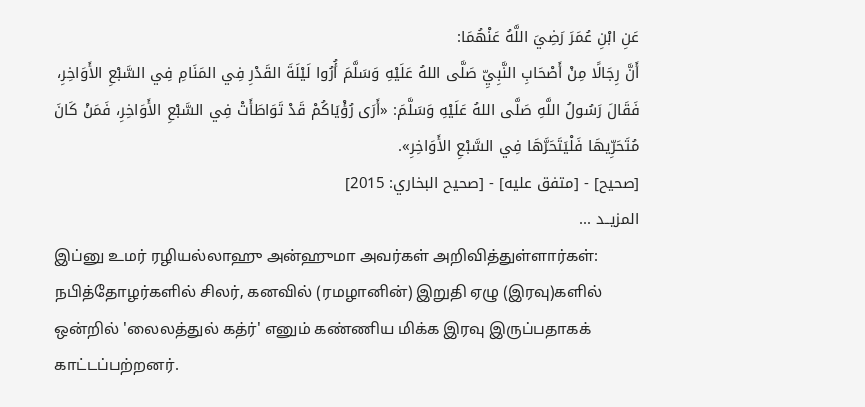عَنِ ابْنِ عُمَرَ رَضِيَ اللَّهُ عَنْهُمَا:
أَنَّ رِجَالًا مِنْ أَصْحَابِ النَّبِيِّ صَلَّى اللهُ عَلَيْهِ وَسَلَّمَ أُرُوا لَيْلَةَ القَدْرِ فِي المَنَامِ فِي السَّبْعِ الأَوَاخِرِ، فَقَالَ رَسُولُ اللَّهِ صَلَّى اللهُ عَلَيْهِ وَسَلَّمَ: «أَرَى رُؤْيَاكُمْ قَدْ تَوَاطَأَتْ فِي السَّبْعِ الأَوَاخِرِ، فَمَنْ كَانَ مُتَحَرِّيهَا فَلْيَتَحَرَّهَا فِي السَّبْعِ الأَوَاخِرِ».
[صحيح] - [متفق عليه] - [صحيح البخاري: 2015]
المزيــد ...
இப்னு உமர் ரழியல்லாஹு அன்ஹுமா அவர்கள் அறிவித்துள்ளார்கள்:
நபித்தோழர்களில் சிலர், கனவில் (ரமழானின்) இறுதி ஏழு (இரவு)களில் ஒன்றில் 'லைலத்துல் கத்ர்' எனும் கண்ணிய மிக்க இரவு இருப்பதாகக் காட்டப்பற்றனர்.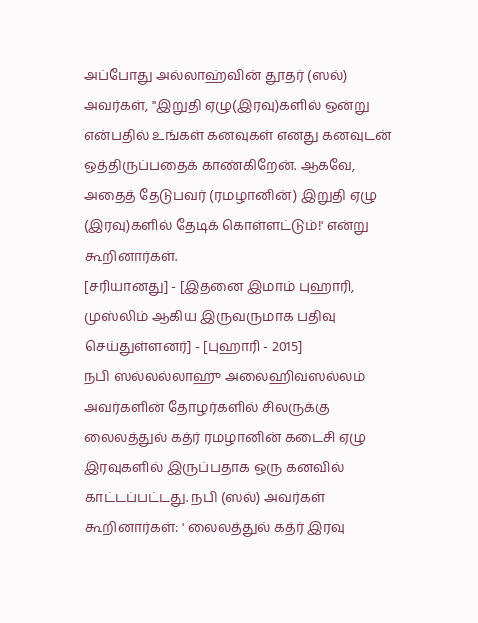அப்போது அல்லாஹ்வின் தூதர் (ஸல்) அவர்கள், ''இறுதி ஏழு(இரவு)களில் ஒன்று என்பதில் உங்கள் கனவுகள் எனது கனவுடன் ஒத்திருப்பதைக் காண்கிறேன். ஆகவே, அதைத் தேடுபவர் (ரமழானின்) இறுதி ஏழு (இரவு)களில் தேடிக் கொள்ளட்டும்!' என்று கூறினார்கள்.
[சரியானது] - [இதனை இமாம் புஹாரி, முஸ்லிம் ஆகிய இருவருமாக பதிவு செய்துள்ளனர்] - [புஹாரி - 2015]
நபி ஸல்லல்லாஹு அலைஹிவஸல்லம் அவர்களின் தோழர்களில் சிலருக்கு லைலத்துல் கத்ர் ரமழானின் கடைசி ஏழு இரவுகளில் இருப்பதாக ஒரு கனவில் காட்டப்பட்டது. நபி (ஸல்) அவர்கள் கூறினார்கள்: ' லைலத்துல் கத்ர் இரவு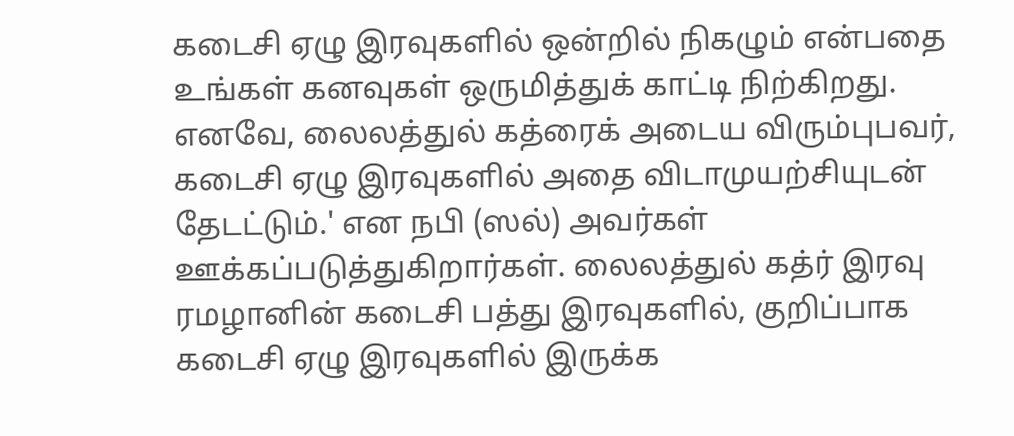கடைசி ஏழு இரவுகளில் ஒன்றில் நிகழும் என்பதை உங்கள் கனவுகள் ஒருமித்துக் காட்டி நிற்கிறது. எனவே, லைலத்துல் கத்ரைக் அடைய விரும்புபவர், கடைசி ஏழு இரவுகளில் அதை விடாமுயற்சியுடன் தேடட்டும்.' என நபி (ஸல்) அவர்கள் ஊக்கப்படுத்துகிறார்கள். லைலத்துல் கத்ர் இரவு ரமழானின் கடைசி பத்து இரவுகளில், குறிப்பாக கடைசி ஏழு இரவுகளில் இருக்க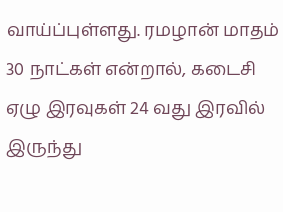வாய்ப்புள்ளது. ரமழான் மாதம் 30 நாட்கள் என்றால், கடைசி ஏழு இரவுகள் 24 வது இரவில் இருந்து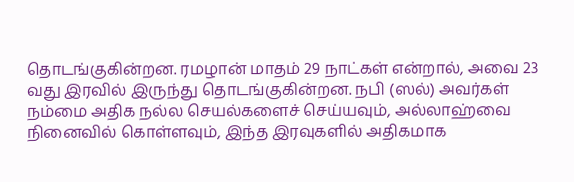தொடங்குகின்றன. ரமழான் மாதம் 29 நாட்கள் என்றால், அவை 23 வது இரவில் இருந்து தொடங்குகின்றன. நபி (ஸல்) அவர்கள் நம்மை அதிக நல்ல செயல்களைச் செய்யவும், அல்லாஹ்வை நினைவில் கொள்ளவும், இந்த இரவுகளில் அதிகமாக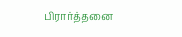பிரார்த்தனை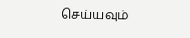செய்யவும்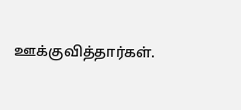ஊக்குவித்தார்கள்.